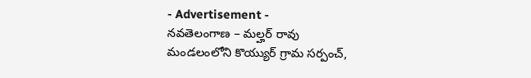- Advertisement -
నవతెలంగాణ – మల్హర్ రావు
మండలంలోని కొయ్యుర్ గ్రామ సర్పంచ్,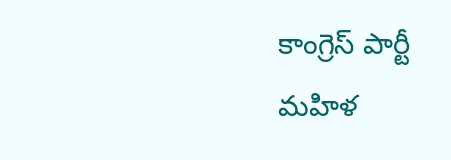కాంగ్రెస్ పార్టీ మహిళ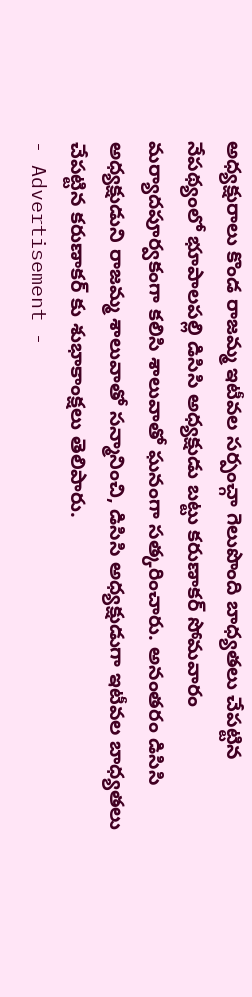అధ్యక్షురాలు కొండ రాజమ్మ ఇటీవల సర్పంచ్గా గెలుపొంది బాధ్యతలు చేపట్టిన నేపథ్యంలో భూపాలపల్లి డిసిసి అధ్యక్షుడు బట్టు కరుణాకర్ సోమవారం మర్యాదపూర్వకంగా కలిసి శాలువాతో ఘనంగా సత్కరించారు. అనంతరం డిసిసి అధ్యక్షుడుని రాజమ్మ శాలువాతో సన్మానించి, డిసిసి అధ్యక్షుడుగా ఇటీవల బాధ్యతలు చేపట్టిన కరుణాకర్ కు శుభాకాంక్షలు తెలిపారు.
- Advertisement -